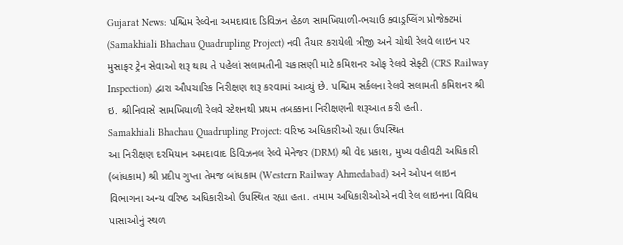Gujarat News: પશ્ચિમ રેલ્વેના અમદાવાદ ડિવિઝન હેઠળ સામખિયાળી-ભચાઉ ક્વાડ્રપ્લિંગ પ્રોજેક્ટમાં (Samakhiali Bhachau Quadrupling Project) નવી તૈયાર કરાયેલી ત્રીજી અને ચોથી રેલવે લાઇન પર મુસાફર ટ્રેન સેવાઓ શરૂ થાય તે પહેલાં સલામતીની ચકાસણી માટે કમિશનર ઓફ રેલવે સેફ્ટી (CRS Railway Inspection) દ્વારા ઔપચારિક નિરીક્ષણ શરૂ કરવામાં આવ્યું છે. પશ્ચિમ સર્કલના રેલવે સલામતી કમિશનર શ્રી ઇ. શ્રીનિવાસે સામખિયાળી રેલવે સ્ટેશનથી પ્રથમ તબક્કાના નિરીક્ષણની શરૂઆત કરી હતી.
Samakhiali Bhachau Quadrupling Project: વરિષ્ઠ અધિકારીઓ રહ્યા ઉપસ્થિત
આ નિરીક્ષણ દરમિયાન અમદાવાદ ડિવિઝનલ રેલ્વે મેનેજર (DRM) શ્રી વેદ પ્રકાશ, મુખ્ય વહીવટી અધિકારી (બાંધકામ) શ્રી પ્રદીપ ગુપ્તા તેમજ બાંધકામ (Western Railway Ahmedabad) અને ઓપન લાઇન વિભાગના અન્ય વરિષ્ઠ અધિકારીઓ ઉપસ્થિત રહ્યા હતા. તમામ અધિકારીઓએ નવી રેલ લાઇનના વિવિધ પાસાઓનું સ્થળ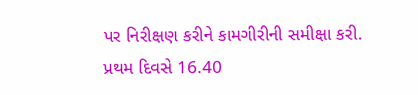પર નિરીક્ષણ કરીને કામગીરીની સમીક્ષા કરી.
પ્રથમ દિવસે 16.40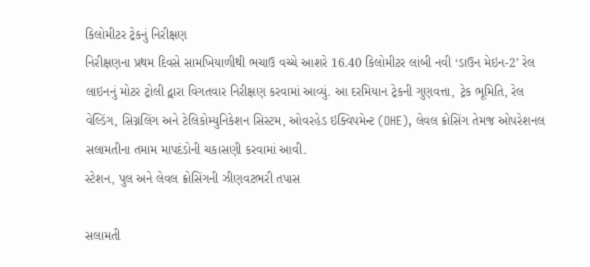કિલોમીટર ટ્રેકનું નિરીક્ષણ
નિરીક્ષણના પ્રથમ દિવસે સામખિયાળીથી ભચાઉ વચ્ચે આશરે 16.40 કિલોમીટર લાંબી નવી ‘ડાઉન મેઇન-2’ રેલ લાઇનનું મોટર ટ્રોલી દ્વારા વિગતવાર નિરીક્ષણ કરવામાં આવ્યું. આ દરમિયાન ટ્રેકની ગુણવત્તા, ટ્રેક ભૂમિતિ, રેલ વેલ્ડિંગ, સિગ્નલિંગ અને ટેલિકોમ્યુનિકેશન સિસ્ટમ, ઓવરહેડ ઇક્વિપમેન્ટ (OHE), લેવલ ક્રોસિંગ તેમજ ઓપરેશનલ સલામતીના તમામ માપદંડોની ચકાસણી કરવામાં આવી.
સ્ટેશન, પુલ અને લેવલ ક્રોસિંગની ઝીણવટભરી તપાસ

સલામતી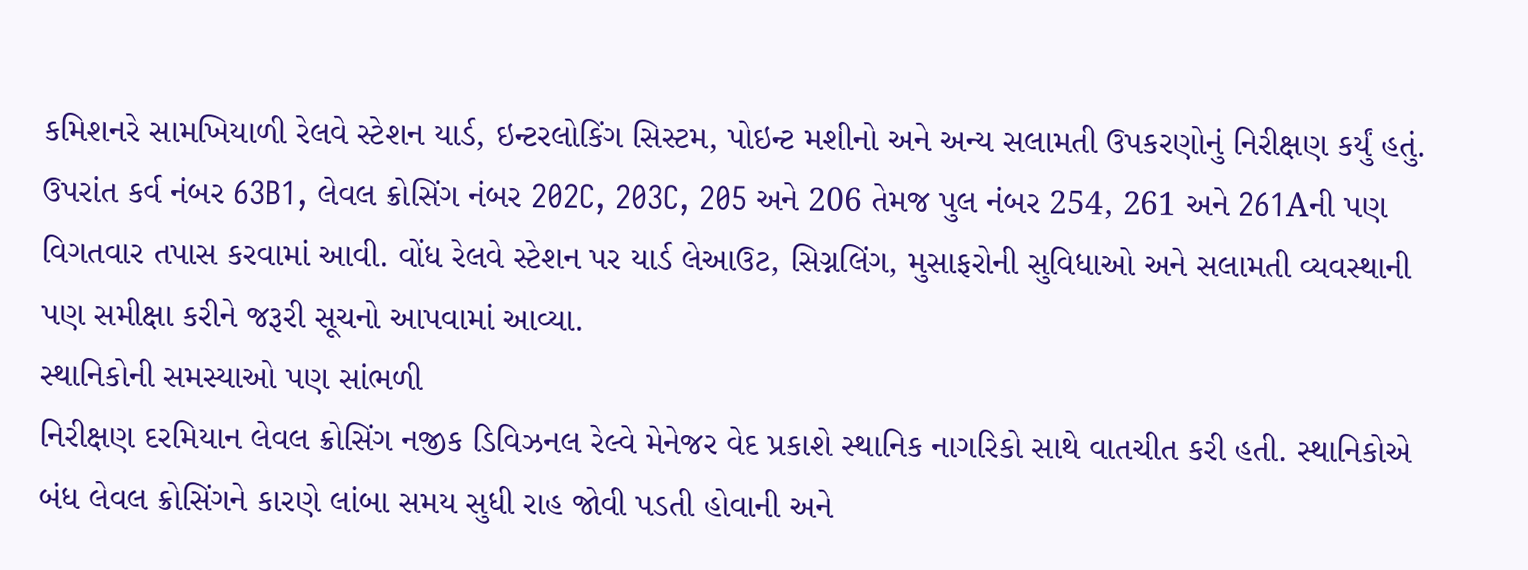કમિશનરે સામખિયાળી રેલવે સ્ટેશન યાર્ડ, ઇન્ટરલોકિંગ સિસ્ટમ, પોઇન્ટ મશીનો અને અન્ય સલામતી ઉપકરણોનું નિરીક્ષણ કર્યું હતું. ઉપરાંત કર્વ નંબર 63B1, લેવલ ક્રોસિંગ નંબર 202C, 203C, 205 અને 206 તેમજ પુલ નંબર 254, 261 અને 261Aની પણ વિગતવાર તપાસ કરવામાં આવી. વોંધ રેલવે સ્ટેશન પર યાર્ડ લેઆઉટ, સિગ્નલિંગ, મુસાફરોની સુવિધાઓ અને સલામતી વ્યવસ્થાની પણ સમીક્ષા કરીને જરૂરી સૂચનો આપવામાં આવ્યા.
સ્થાનિકોની સમસ્યાઓ પણ સાંભળી
નિરીક્ષણ દરમિયાન લેવલ ક્રોસિંગ નજીક ડિવિઝનલ રેલ્વે મેનેજર વેદ પ્રકાશે સ્થાનિક નાગરિકો સાથે વાતચીત કરી હતી. સ્થાનિકોએ બંધ લેવલ ક્રોસિંગને કારણે લાંબા સમય સુધી રાહ જોવી પડતી હોવાની અને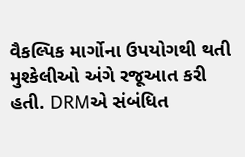વૈકલ્પિક માર્ગોના ઉપયોગથી થતી મુશ્કેલીઓ અંગે રજૂઆત કરી હતી. DRMએ સંબંધિત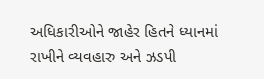અધિકારીઓને જાહેર હિતને ધ્યાનમાં રાખીને વ્યવહારુ અને ઝડપી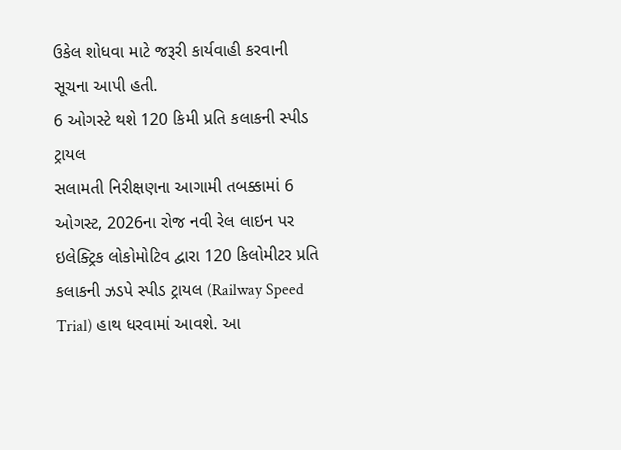ઉકેલ શોધવા માટે જરૂરી કાર્યવાહી કરવાની સૂચના આપી હતી.
6 ઓગસ્ટે થશે 120 કિમી પ્રતિ કલાકની સ્પીડ ટ્રાયલ
સલામતી નિરીક્ષણના આગામી તબક્કામાં 6 ઓગસ્ટ, 2026ના રોજ નવી રેલ લાઇન પર ઇલેક્ટ્રિક લોકોમોટિવ દ્વારા 120 કિલોમીટર પ્રતિ કલાકની ઝડપે સ્પીડ ટ્રાયલ (Railway Speed Trial) હાથ ધરવામાં આવશે. આ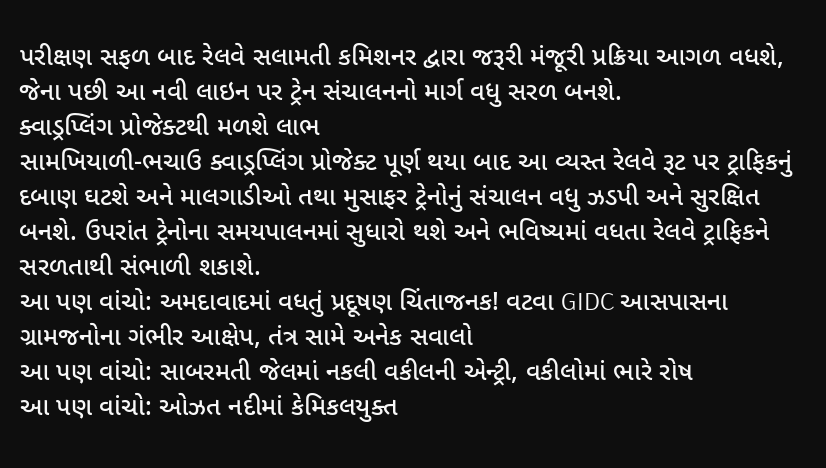પરીક્ષણ સફળ બાદ રેલવે સલામતી કમિશનર દ્વારા જરૂરી મંજૂરી પ્રક્રિયા આગળ વધશે, જેના પછી આ નવી લાઇન પર ટ્રેન સંચાલનનો માર્ગ વધુ સરળ બનશે.
ક્વાડ્રપ્લિંગ પ્રોજેક્ટથી મળશે લાભ
સામખિયાળી-ભચાઉ ક્વાડ્રપ્લિંગ પ્રોજેક્ટ પૂર્ણ થયા બાદ આ વ્યસ્ત રેલવે રૂટ પર ટ્રાફિકનું દબાણ ઘટશે અને માલગાડીઓ તથા મુસાફર ટ્રેનોનું સંચાલન વધુ ઝડપી અને સુરક્ષિત બનશે. ઉપરાંત ટ્રેનોના સમયપાલનમાં સુધારો થશે અને ભવિષ્યમાં વધતા રેલવે ટ્રાફિકને સરળતાથી સંભાળી શકાશે.
આ પણ વાંચો: અમદાવાદમાં વધતું પ્રદૂષણ ચિંતાજનક! વટવા GIDC આસપાસના ગ્રામજનોના ગંભીર આક્ષેપ, તંત્ર સામે અનેક સવાલો
આ પણ વાંચો: સાબરમતી જેલમાં નકલી વકીલની એન્ટ્રી, વકીલોમાં ભારે રોષ
આ પણ વાંચો: ઓઝત નદીમાં કેમિકલયુક્ત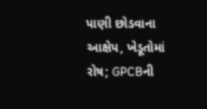પાણી છોડવાના આક્ષેપ, ખેડૂતોમાં રોષ; GPCBની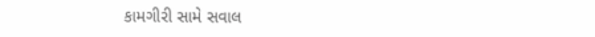કામગીરી સામે સવાલ